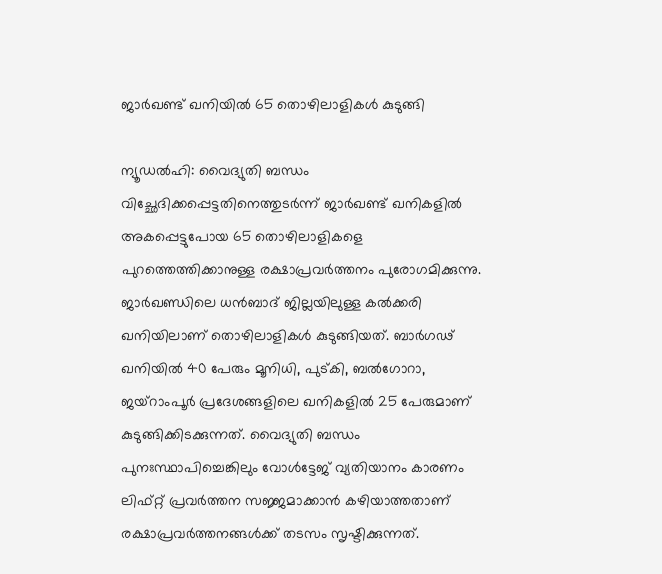ജാര്‍ഖണ്ട് ഖനിയില്‍ 65 തൊഴിലാളികള്‍ കുടുങ്ങി

ന്യൂഡല്‍ഹി: വൈദ്യുതി ബന്ധം വിച്ഛേദിക്കപ്പെട്ടതിനെത്തുടര്‍ന്ന് ജാര്‍ഖണ്ട് ഖനികളില്‍ അകപ്പെട്ടുപോയ 65 തൊഴിലാളികളെ പുറത്തെത്തിക്കാനുള്ള രക്ഷാപ്രവര്‍ത്തനം പുരോഗമിക്കുന്നു. ജാര്‍ഖണ്ഡിലെ ധന്‍ബാദ് ജില്ലയിലുള്ള കല്‍ക്കരി ഖനിയിലാണ് തൊഴിലാളികള്‍ കുടുങ്ങിയത്. ബാര്‍ഗഢ് ഖനിയില്‍ 40 പേരും മൂനിധി, പുട്കി, ബല്‍ഗോറാ, ജയ്റാംപൂര്‍ പ്രദേശങ്ങളിലെ ഖനികളില്‍ 25 പേരുമാണ് കുടുങ്ങിക്കിടക്കുന്നത്. വൈദ്യുതി ബന്ധം പുനഃസ്ഥാപിച്ചെങ്കിലും വോള്‍ട്ടേജ് വ്യതിയാനം കാരണം ലിഫ്റ്റ് പ്രവര്‍ത്തന സജ്ജമാക്കാന്‍ കഴിയാത്തതാണ് രക്ഷാപ്രവര്‍ത്തനങ്ങള്‍ക്ക് തടസം സൃഷ്ടിക്കുന്നത്.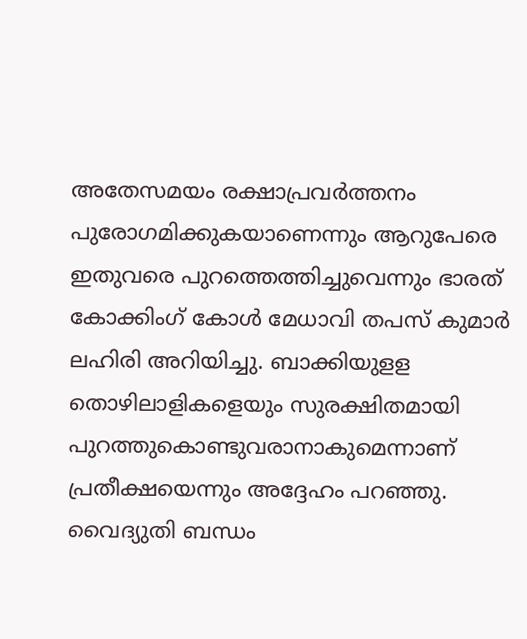അതേസമയം രക്ഷാപ്രവര്‍ത്തനം പുരോഗമിക്കുകയാണെന്നും ആറുപേരെ ഇതുവരെ പുറത്തെത്തിച്ചുവെന്നും ഭാരത് കോക്കിംഗ് കോള്‍ മേധാവി തപസ് കുമാര്‍ ലഹിരി അറിയിച്ചു. ബാക്കിയുളള തൊഴിലാളികളെയും സുരക്ഷിതമായി പുറത്തുകൊണ്ടുവരാനാകുമെന്നാണ് പ്രതീക്ഷയെന്നും അദ്ദേഹം പറഞ്ഞു. വൈദ്യുതി ബന്ധം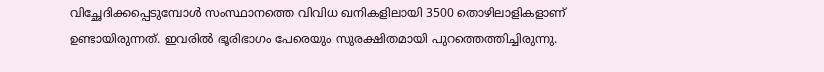വിച്ഛേദിക്കപ്പെടുമ്പോള്‍ സംസ്ഥാനത്തെ വിവിധ ഖനികളിലായി 3500 തൊഴിലാളികളാണ് ഉണ്ടായിരുന്നത്. ഇവരില്‍ ഭൂരിഭാഗം പേരെയും സുരക്ഷിതമായി പുറത്തെത്തിച്ചിരുന്നു.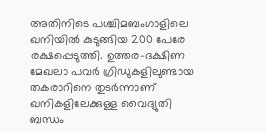അതിനിടെ പശ്ചിമബംഗാളിലെ ഖനിയില്‍ കുടുങ്ങിയ 200 പേരേ രക്ഷപ്പെടുത്തി. ഉത്തര-ദക്ഷിണ മേഖലാ പവര്‍ ഗ്രിഡുകളിലുണ്ടായ തകരാറിനെ തുടര്‍ന്നാണ് ഖനികളിലേക്കുള്ള വൈദ്യുതി ബന്ധം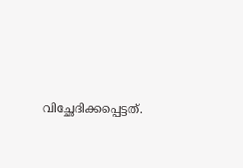വിച്ഛേദിക്കപ്പെട്ടത്.